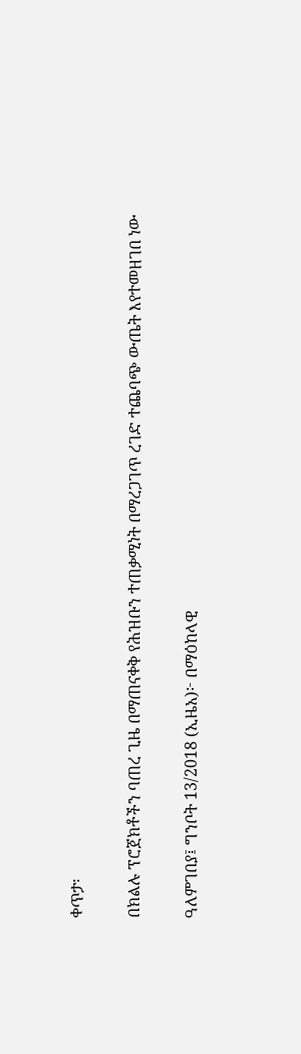ቀጥታ፡

በክልሉ ፕሮጀክቶችን ባጠረ ጊዜ በማጠናቀቅ የሕዝቡን ተጠቃሚነት በማረጋገጥ ረገድ ተጨባጭ ውጤት እየተመዘገበ ነው

ዓለምገበያ፤ ግንቦት 13/2018 (ኢዜአ)፦ በማዕከላዊ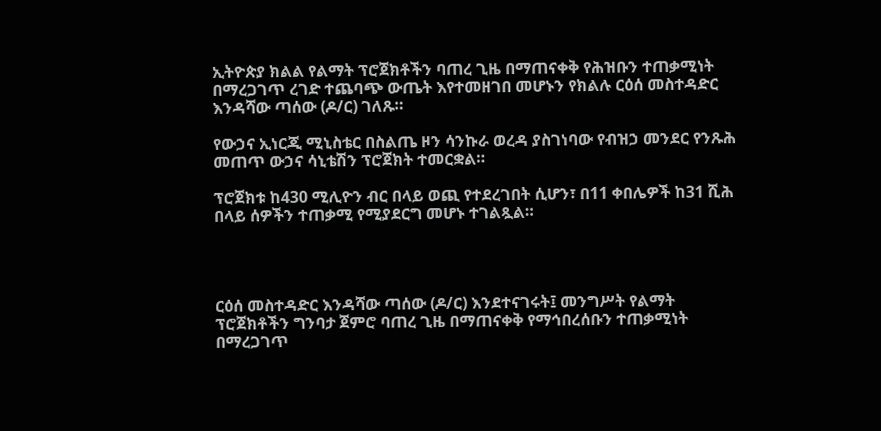ኢትዮጵያ ክልል የልማት ፕሮጀክቶችን ባጠረ ጊዜ በማጠናቀቅ የሕዝቡን ተጠቃሚነት በማረጋገጥ ረገድ ተጨባጭ ውጤት እየተመዘገበ መሆኑን የክልሉ ርዕሰ መስተዳድር እንዳሻው ጣሰው (ዶ/ር) ገለጹ።

የውኃና ኢነርጂ ሚኒስቴር በስልጤ ዞን ሳንኩራ ወረዳ ያስገነባው የብዝኃ መንደር የንጹሕ መጠጥ ውኃና ሳኒቴሽን ፕሮጀክት ተመርቋል።

ፕሮጀክቱ ከ430 ሚሊዮን ብር በላይ ወጪ የተደረገበት ሲሆን፣ በ11 ቀበሌዎች ከ31 ሺሕ በላይ ሰዎችን ተጠቃሚ የሚያደርግ መሆኑ ተገልጿል።




ርዕሰ መስተዳድር እንዳሻው ጣሰው (ዶ/ር) እንደተናገሩት፤ መንግሥት የልማት ፕሮጀክቶችን ግንባታ ጀምሮ ባጠረ ጊዜ በማጠናቀቅ የማኅበረሰቡን ተጠቃሚነት በማረጋገጥ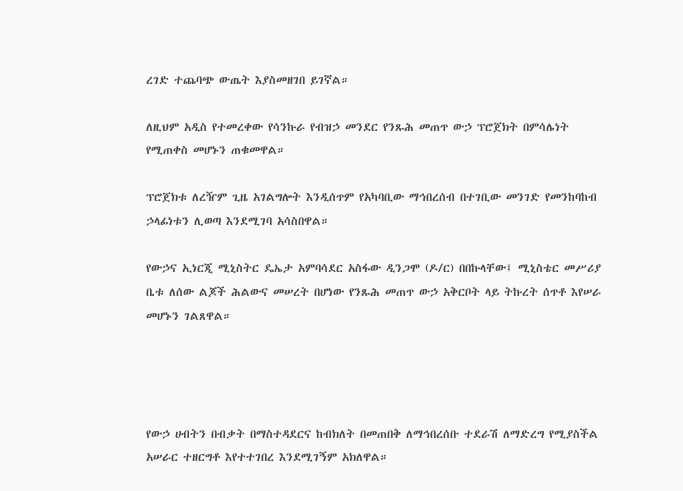ረገድ ተጨባጭ ውጤት እያስመዘገበ ይገኛል።

ለዚህም አዲስ የተመረቀው የሳንኩራ የብዝኃ መንደር የንጹሕ መጠጥ ውኃ ፕሮጀክት በምሳሌነት የሚጠቀስ መሆኑን ጠቁመዋል።

ፕሮጀክቱ ለረዥም ጊዜ አገልግሎት እንዲሰጥም የአካባቢው ማኅበረሰብ በተገቢው መንገድ የመንከባከብ ኃላፊነቱን ሊወጣ እንደሚገባ አሳስበዋል።

የውኃና ኢነርጂ ሚኒስትር ዴኤታ አምባሳደር አስፋው ዲንጋሞ (ዶ/ር) በበኩላቸው፤ ሚኒስቴር መሥሪያ ቤቱ ለሰው ልጆች ሕልውና መሠረት በሆነው የንጹሕ መጠጥ ውኃ አቅርቦት ላይ ትኩረት ሰጥቶ እየሠራ መሆኑን ገልጸዋል።




የውኃ ሀብትን በብቃት በማስተዳደርና ከብክለት በመጠበቅ ለማኅበረሰቡ ተደራሽ ለማድረግ የሚያስችል አሠራር ተዘርግቶ እየተተገበረ እንደሚገኝም አክለዋል።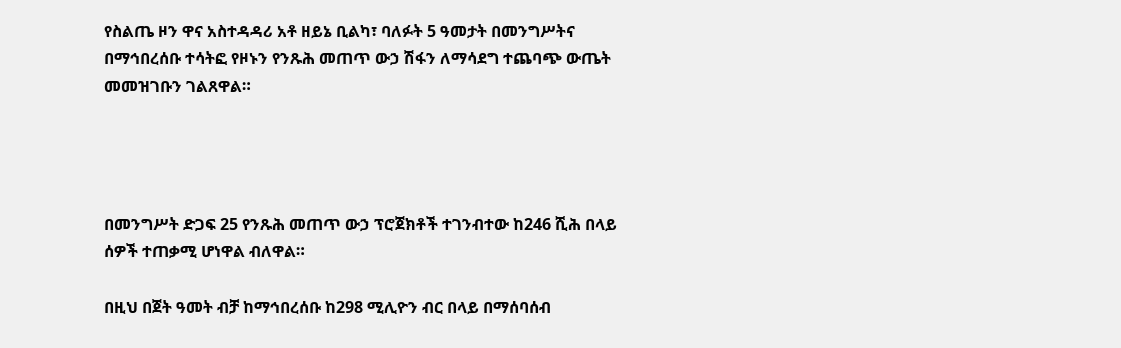የስልጤ ዞን ዋና አስተዳዳሪ አቶ ዘይኔ ቢልካ፣ ባለፉት 5 ዓመታት በመንግሥትና በማኅበረሰቡ ተሳትፎ የዞኑን የንጹሕ መጠጥ ውኃ ሽፋን ለማሳደግ ተጨባጭ ውጤት መመዝገቡን ገልጸዋል።




በመንግሥት ድጋፍ 25 የንጹሕ መጠጥ ውኃ ፕሮጀክቶች ተገንብተው ከ246 ሺሕ በላይ ሰዎች ተጠቃሚ ሆነዋል ብለዋል።

በዚህ በጀት ዓመት ብቻ ከማኅበረሰቡ ከ298 ሚሊዮን ብር በላይ በማሰባሰብ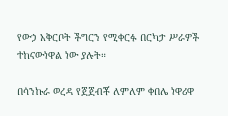የውኃ አቅርቦት ችግርን የሚቀርፉ በርካታ ሥራዎች ተከናውነዋል ነው ያሉት።

በሳንኩራ ወረዳ የጀጀብቾ ለምለም ቀበሌ ነዋሪዋ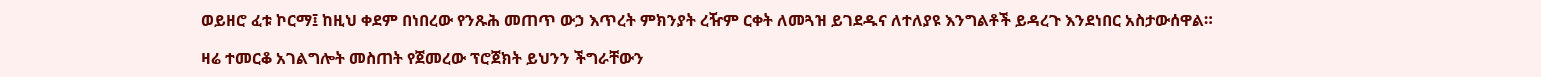ወይዘሮ ፈቱ ኮርማ፤ ከዚህ ቀደም በነበረው የንጹሕ መጠጥ ውኃ እጥረት ምክንያት ረዥም ርቀት ለመጓዝ ይገደዱና ለተለያዩ እንግልቶች ይዳረጉ እንደነበር አስታውሰዋል።

ዛሬ ተመርቆ አገልግሎት መስጠት የጀመረው ፕሮጀክት ይህንን ችግራቸውን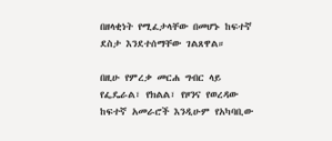በዘላቂነት የሚፈታላቸው በመሆኑ ከፍተኛ ደስታ እንደተሰማቸው ገልጸዋል።

በዚሁ የምረቃ መርሐ ግብር ላይ የፌዴራል፣ የክልል፣ የዞንና የወረዳው ከፍተኛ አመራሮች እንዲሁም የአካባቢው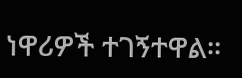ነዋሪዎች ተገኝተዋል።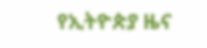የኢትዮጵያ ዜና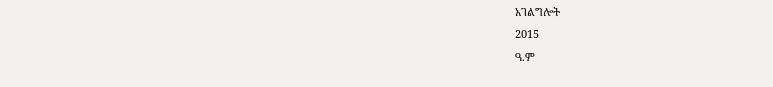አገልግሎት
2015
ዓ.ም